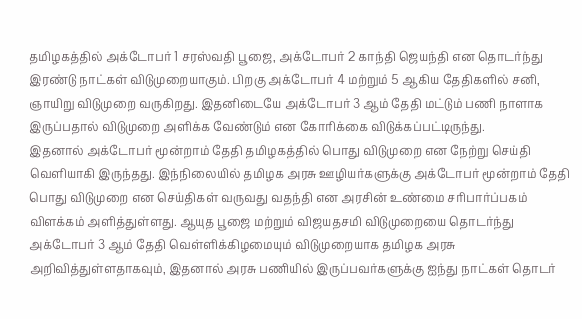தமிழகத்தில் அக்டோபர் 1 சரஸ்வதி பூஜை, அக்டோபர் 2 காந்தி ஜெயந்தி என தொடர்ந்து இரண்டு நாட்கள் விடுமுறையாகும். பிறகு அக்டோபர் 4 மற்றும் 5 ஆகிய தேதிகளில் சனி, ஞாயிறு விடுமுறை வருகிறது. இதனிடையே அக்டோபர் 3 ஆம் தேதி மட்டும் பணி நாளாக இருப்பதால் விடுமுறை அளிக்க வேண்டும் என கோரிக்கை விடுக்கப்பட்டிருந்து.
இதனால் அக்டோபர் மூன்றாம் தேதி தமிழகத்தில் பொது விடுமுறை என நேற்று செய்தி வெளியாகி இருந்தது. இந்நிலையில் தமிழக அரசு ஊழியர்களுக்கு அக்டோபர் மூன்றாம் தேதி பொது விடுமுறை என செய்திகள் வருவது வதந்தி என அரசின் உண்மை சரிபார்ப்பகம் விளக்கம் அளித்துள்ளது. ஆயுத பூஜை மற்றும் விஜயதசமி விடுமுறையை தொடர்ந்து அக்டோபர் 3 ஆம் தேதி வெள்ளிக்கிழமையும் விடுமுறையாக தமிழக அரசு அறிவித்துள்ளதாகவும், இதனால் அரசு பணியில் இருப்பவர்களுக்கு ஐந்து நாட்கள் தொடர்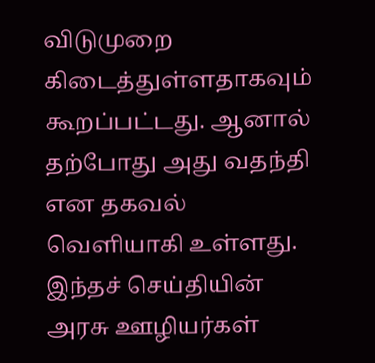விடுமுறை கிடைத்துள்ளதாகவும் கூறப்பட்டது. ஆனால் தற்போது அது வதந்தி என தகவல் வெளியாகி உள்ளது. இந்தச் செய்தியின் அரசு ஊழியர்கள்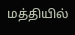மத்தியில்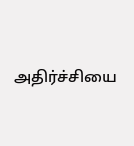அதிர்ச்சியை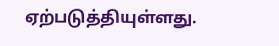ஏற்படுத்தியுள்ளது.